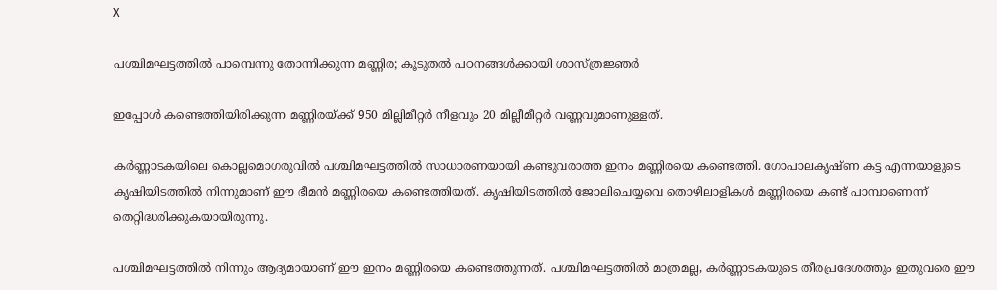X

പശ്ചിമഘട്ടത്തില്‍ പാമ്പെന്നു തോന്നിക്കുന്ന മണ്ണിര; കൂടുതല്‍ പഠനങ്ങള്‍ക്കായി ശാസ്ത്രജ്ഞര്‍

ഇപ്പോള്‍ കണ്ടെത്തിയിരിക്കുന്ന മണ്ണിരയ്ക്ക് 950 മില്ലിമീറ്റര്‍ നീളവും 20 മില്ലീമീറ്റര്‍ വണ്ണവുമാണുള്ളത്.

കര്‍ണ്ണാടകയിലെ കൊല്ലമൊഗരുവില്‍ പശ്ചിമഘട്ടത്തില്‍ സാധാരണയായി കണ്ടുവരാത്ത ഇനം മണ്ണിരയെ കണ്ടെത്തി. ഗോപാലകൃഷ്ണ കട്ട എന്നയാളുടെ കൃഷിയിടത്തില്‍ നിന്നുമാണ് ഈ ഭീമന്‍ മണ്ണിരയെ കണ്ടെത്തിയത്. കൃഷിയിടത്തില്‍ ജോലിചെയ്യവെ തൊഴിലാളികള്‍ മണ്ണിരയെ കണ്ട് പാമ്പാണെന്ന് തെറ്റിദ്ധരിക്കുകയായിരുന്നു.

പശ്ചിമഘട്ടത്തില്‍ നിന്നും ആദ്യമായാണ് ഈ ഇനം മണ്ണിരയെ കണ്ടെത്തുന്നത്. പശ്ചിമഘട്ടത്തില്‍ മാത്രമല്ല, കര്‍ണ്ണാടകയുടെ തീരപ്രദേശത്തും ഇതുവരെ ഈ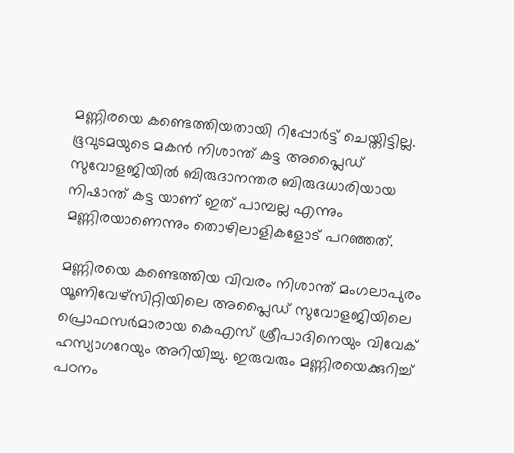മണ്ണിരയെ കണ്ടെത്തിയതായി റിപ്പോര്‍ട്ട് ചെയ്തിട്ടില്ല. ഭൂവുടമയുടെ മകന്‍ നിശാന്ത് കട്ട അപ്ലൈഡ് സുവോളജിയില്‍ ബിരുദാനന്തര ബിരുദധാരിയായ നിഷാന്ത് കട്ട യാണ് ഇത് പാമ്പല്ല എന്നും മണ്ണിരയാണെന്നും തൊഴിലാളികളോട് പറഞ്ഞത്.

മണ്ണിരയെ കണ്ടെത്തിയ വിവരം നിശാന്ത് മംഗലാപുരം യൂണിവേഴ്‌സിറ്റിയിലെ അപ്ലൈഡ് സുവോളജിയിലെ പ്രൊഫസര്‍മാരായ കെഎസ് ശ്രീപാദിനെയും വിവേക് ഹസ്യാഗറേയും അറിയിച്ചു. ഇരുവരും മണ്ണിരയെക്കുറിച്ച് പഠനം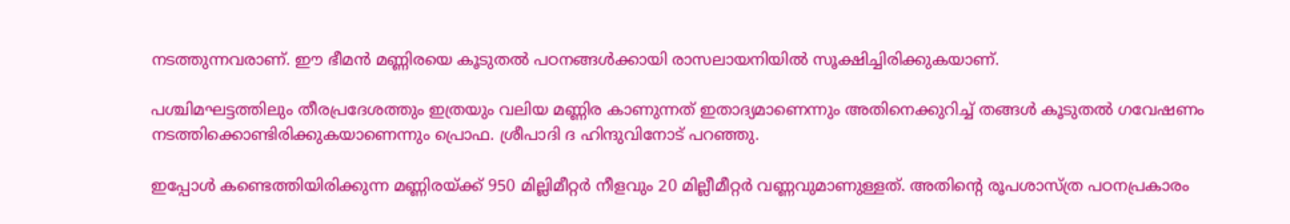നടത്തുന്നവരാണ്. ഈ ഭീമന്‍ മണ്ണിരയെ കൂടുതല്‍ പഠനങ്ങള്‍ക്കായി രാസലായനിയില്‍ സൂക്ഷിച്ചിരിക്കുകയാണ്‌.

പശ്ചിമഘട്ടത്തിലും തീരപ്രദേശത്തും ഇത്രയും വലിയ മണ്ണിര കാണുന്നത് ഇതാദ്യമാണെന്നും അതിനെക്കുറിച്ച് തങ്ങള്‍ കൂടുതല്‍ ഗവേഷണം നടത്തിക്കൊണ്ടിരിക്കുകയാണെന്നും പ്രൊഫ. ശ്രീപാദി ദ ഹിന്ദുവിനോട് പറഞ്ഞു.

ഇപ്പോള്‍ കണ്ടെത്തിയിരിക്കുന്ന മണ്ണിരയ്ക്ക് 950 മില്ലിമീറ്റര്‍ നീളവും 20 മില്ലീമീറ്റര്‍ വണ്ണവുമാണുള്ളത്. അതിന്റെ രൂപശാസ്ത്ര പഠനപ്രകാരം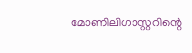മോണിലിഗാസ്റ്ററിന്റെ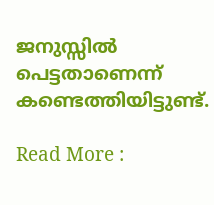ജനുസ്സില്‍ പെട്ടതാണെന്ന് കണ്ടെത്തിയിട്ടുണ്ട്.

Read More :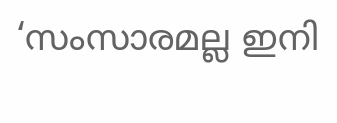‘സംസാരമല്ല ഇനി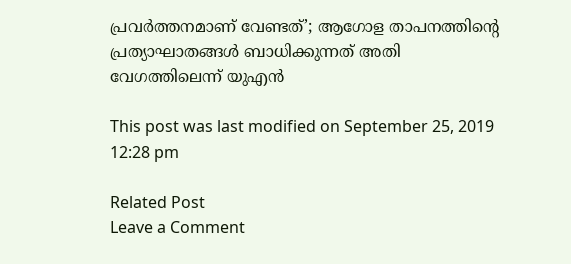പ്രവര്‍ത്തനമാണ് വേണ്ടത്’; ആഗോള താപനത്തിന്റെ പ്രത്യാഘാതങ്ങൾ ബാധിക്കുന്നത് അതി വേഗത്തിലെന്ന് യുഎന്‍

This post was last modified on September 25, 2019 12:28 pm

Related Post
Leave a Comment